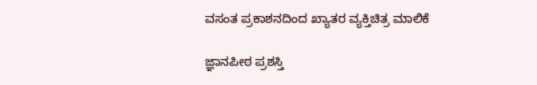ವಸಂತ ಪ್ರಕಾಶನದಿಂದ ಖ್ಯಾತರ ವ್ಯಕ್ತಿಚಿತ್ರ ಮಾಲಿಕೆ

ಜ್ಞಾನಪೀಠ ಪ್ರಶಸ್ತಿ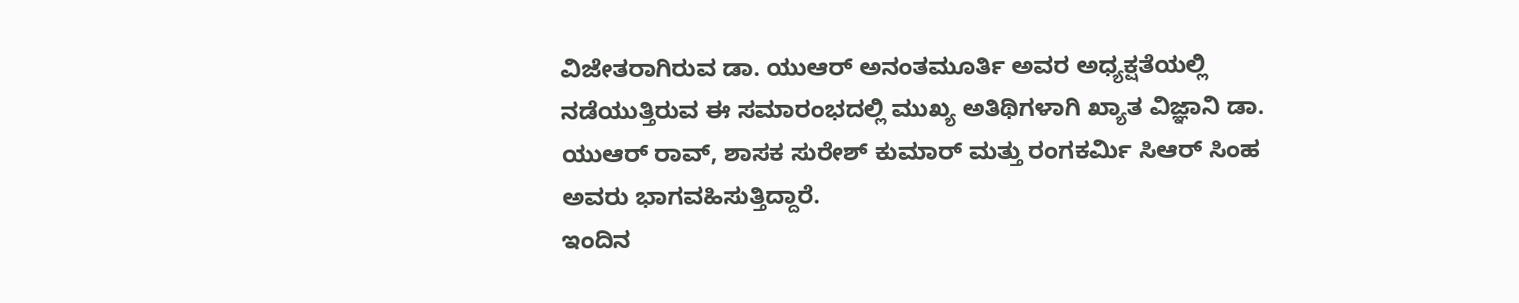ವಿಜೇತರಾಗಿರುವ ಡಾ. ಯುಆರ್ ಅನಂತಮೂರ್ತಿ ಅವರ ಅಧ್ಯಕ್ಷತೆಯಲ್ಲಿ ನಡೆಯುತ್ತಿರುವ ಈ ಸಮಾರಂಭದಲ್ಲಿ ಮುಖ್ಯ ಅತಿಥಿಗಳಾಗಿ ಖ್ಯಾತ ವಿಜ್ಞಾನಿ ಡಾ. ಯುಆರ್ ರಾವ್, ಶಾಸಕ ಸುರೇಶ್ ಕುಮಾರ್ ಮತ್ತು ರಂಗಕರ್ಮಿ ಸಿಆರ್ ಸಿಂಹ ಅವರು ಭಾಗವಹಿಸುತ್ತಿದ್ದಾರೆ.
ಇಂದಿನ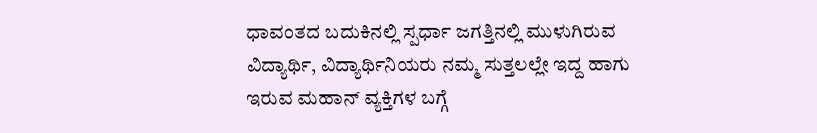ಧಾವಂತದ ಬದುಕಿನಲ್ಲಿ ಸ್ಪರ್ಧಾ ಜಗತ್ತಿನಲ್ಲಿ ಮುಳುಗಿರುವ ವಿದ್ಯಾರ್ಥಿ, ವಿದ್ಯಾರ್ಥಿನಿಯರು ನಮ್ಮ ಸುತ್ತಲಲ್ಲೇ ಇದ್ದ ಹಾಗು ಇರುವ ಮಹಾನ್ ವ್ಯಕ್ತಿಗಳ ಬಗ್ಗೆ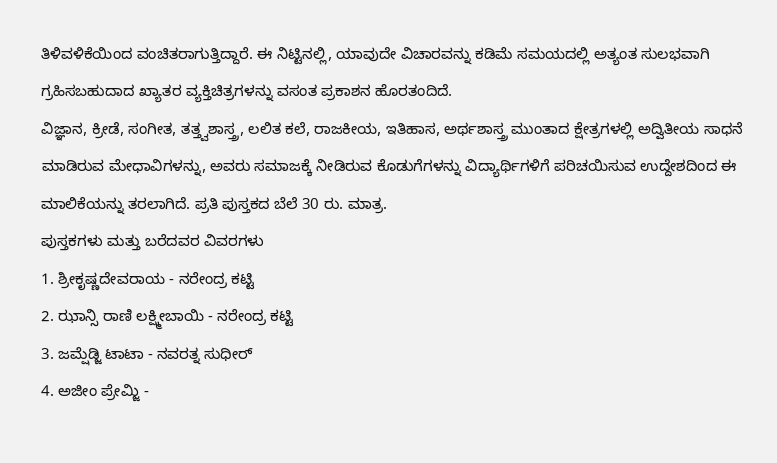ತಿಳಿವಳಿಕೆಯಿಂದ ವಂಚಿತರಾಗುತ್ತಿದ್ದಾರೆ. ಈ ನಿಟ್ಟಿನಲ್ಲಿ, ಯಾವುದೇ ವಿಚಾರವನ್ನು ಕಡಿಮೆ ಸಮಯದಲ್ಲಿ ಅತ್ಯಂತ ಸುಲಭವಾಗಿ ಗ್ರಹಿಸಬಹುದಾದ ಖ್ಯಾತರ ವ್ಯಕ್ತಿಚಿತ್ರಗಳನ್ನು ವಸಂತ ಪ್ರಕಾಶನ ಹೊರತಂದಿದೆ.
ವಿಜ್ಞಾನ, ಕ್ರೀಡೆ, ಸಂಗೀತ, ತತ್ತ್ವಶಾಸ್ತ್ರ, ಲಲಿತ ಕಲೆ, ರಾಜಕೀಯ, ಇತಿಹಾಸ, ಅರ್ಥಶಾಸ್ತ್ರ ಮುಂತಾದ ಕ್ಷೇತ್ರಗಳಲ್ಲಿ ಅದ್ವಿತೀಯ ಸಾಧನೆ ಮಾಡಿರುವ ಮೇಧಾವಿಗಳನ್ನು, ಅವರು ಸಮಾಜಕ್ಕೆ ನೀಡಿರುವ ಕೊಡುಗೆಗಳನ್ನು ವಿದ್ಯಾರ್ಥಿಗಳಿಗೆ ಪರಿಚಯಿಸುವ ಉದ್ದೇಶದಿಂದ ಈ ಮಾಲಿಕೆಯನ್ನು ತರಲಾಗಿದೆ. ಪ್ರತಿ ಪುಸ್ತಕದ ಬೆಲೆ 30 ರು. ಮಾತ್ರ.
ಪುಸ್ತಕಗಳು ಮತ್ತು ಬರೆದವರ ವಿವರಗಳು
1. ಶ್ರೀಕೃಷ್ಣದೇವರಾಯ - ನರೇಂದ್ರ ಕಟ್ಟಿ
2. ಝಾನ್ಸಿ ರಾಣಿ ಲಕ್ಷ್ಮೀಬಾಯಿ - ನರೇಂದ್ರ ಕಟ್ಟಿ
3. ಜಮ್ಷೆಡ್ಜಿ ಟಾಟಾ - ನವರತ್ನ ಸುಧೀರ್
4. ಅಜೀಂ ಪ್ರೇಮ್ಜಿ -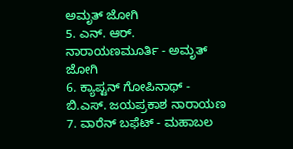ಅಮೃತ್ ಜೋಗಿ
5. ಎನ್. ಆರ್. ನಾರಾಯಣಮೂರ್ತಿ - ಅಮೃತ್ ಜೋಗಿ
6. ಕ್ಯಾಪ್ಟನ್ ಗೋಪಿನಾಥ್ - ಬಿ.ಎಸ್. ಜಯಪ್ರಕಾಶ ನಾರಾಯಣ
7. ವಾರೆನ್ ಬಫೆಟ್ - ಮಹಾಬಲ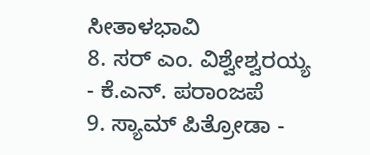ಸೀತಾಳಭಾವಿ
8. ಸರ್ ಎಂ. ವಿಶ್ವೇಶ್ವರಯ್ಯ - ಕೆ.ಎನ್. ಪರಾಂಜಪೆ
9. ಸ್ಯಾಮ್ ಪಿತ್ರೋಡಾ -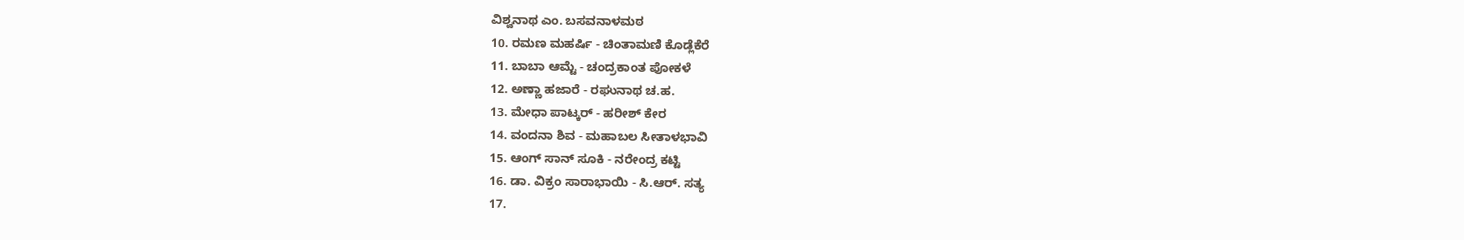ವಿಶ್ವನಾಥ ಎಂ. ಬಸವನಾಳಮಠ
10. ರಮಣ ಮಹರ್ಷಿ - ಚಿಂತಾಮಣಿ ಕೊಡ್ಲೆಕೆರೆ
11. ಬಾಬಾ ಆಮ್ಟೆ - ಚಂದ್ರಕಾಂತ ಪೋಕಳೆ
12. ಅಣ್ಣಾ ಹಜಾರೆ - ರಘುನಾಥ ಚ.ಹ.
13. ಮೇಧಾ ಪಾಟ್ಕರ್ - ಹರೀಶ್ ಕೇರ
14. ವಂದನಾ ಶಿವ - ಮಹಾಬಲ ಸೀತಾಳಭಾವಿ
15. ಆಂಗ್ ಸಾನ್ ಸೂಕಿ - ನರೇಂದ್ರ ಕಟ್ಟಿ
16. ಡಾ. ವಿಕ್ರಂ ಸಾರಾಭಾಯಿ - ಸಿ.ಆರ್. ಸತ್ಯ
17.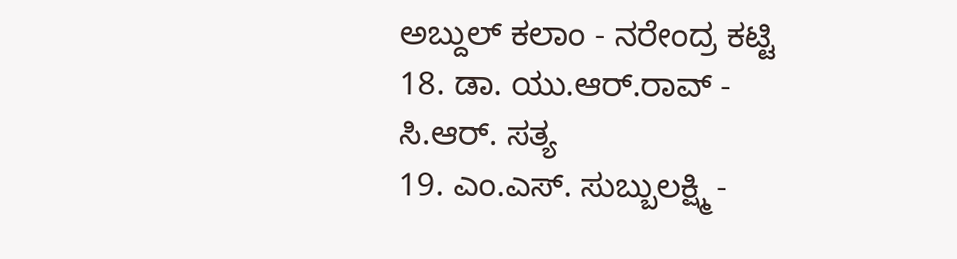ಅಬ್ದುಲ್ ಕಲಾಂ - ನರೇಂದ್ರ ಕಟ್ಟಿ
18. ಡಾ. ಯು.ಆರ್.ರಾವ್ - ಸಿ.ಆರ್. ಸತ್ಯ
19. ಎಂ.ಎಸ್. ಸುಬ್ಬುಲಕ್ಷ್ಮಿ -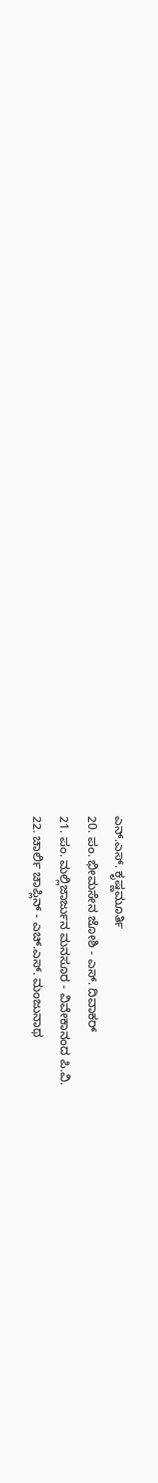ಎನ್.ಎಸ್. ಕೃಷ್ಣಮೂರ್ತಿ
20. ಪಂ. ಭೀಮಸೇನ ಜೋಶಿ - ಎಸ್. ದಿವಾಕರ್
21. ಪಂ. ಮಲ್ಲಿಜಾರ್ಜುನ ಮನಸೂರ - ವಿವೇಕಾನಂದ ಪಿ.ವಿ.
22. ಚಾರ್ಲಿ ಚಾಪ್ಲಿನ್ - ಎಚ್.ಎಸ್. ಮಂಜುನಾಥ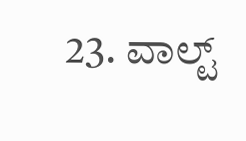23. ವಾಲ್ಟ್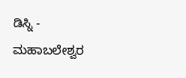ಡಿಸ್ನಿ - ಮಹಾಬಲೇಶ್ವರ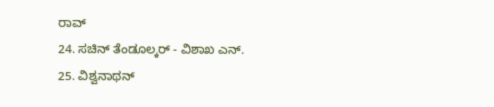ರಾವ್
24. ಸಚಿನ್ ತೆಂಡೂಲ್ಕರ್ - ವಿಶಾಖ ಎನ್.
25. ವಿಶ್ವನಾಥನ್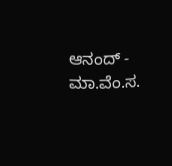ಆನಂದ್ - ಮಾ.ವೆಂ.ಸ.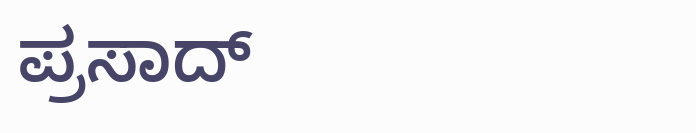ಪ್ರಸಾದ್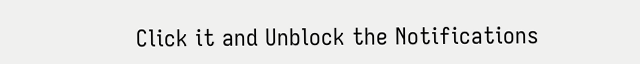Click it and Unblock the Notifications